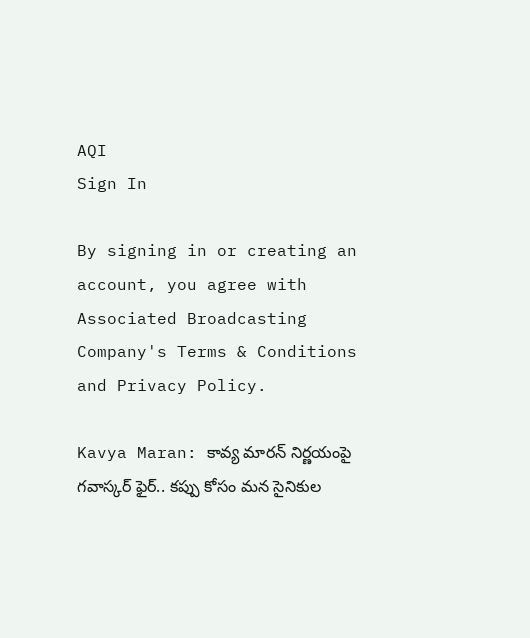AQI
Sign In

By signing in or creating an account, you agree with Associated Broadcasting Company's Terms & Conditions and Privacy Policy.

Kavya Maran: కావ్య మారన్ నిర్ణయంపై గవాస్కర్ ఫైర్.. కప్పు కోసం మన సైనికుల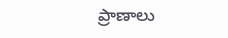ప్రాణాలు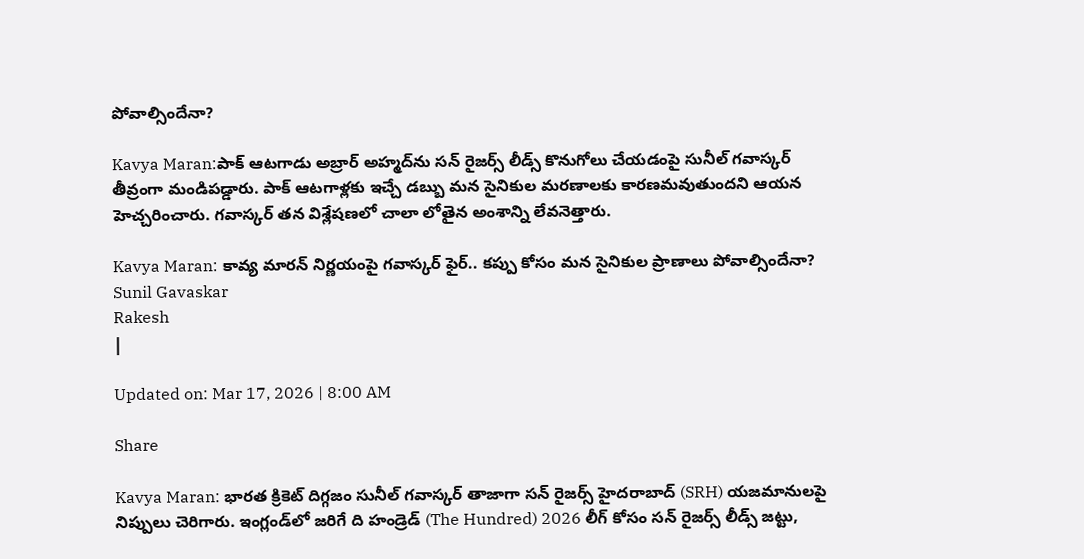పోవాల్సిందేనా?

Kavya Maran:పాక్ ఆటగాడు అబ్రార్ అహ్మద్‌ను సన్ రైజర్స్ లీడ్స్ కొనుగోలు చేయడంపై సునీల్ గవాస్కర్ తీవ్రంగా మండిపడ్డారు. పాక్ ఆటగాళ్లకు ఇచ్చే డబ్బు మన సైనికుల మరణాలకు కారణమవుతుందని ఆయన హెచ్చరించారు. గవాస్కర్ తన విశ్లేషణలో చాలా లోతైన అంశాన్ని లేవనెత్తారు.

Kavya Maran: కావ్య మారన్ నిర్ణయంపై గవాస్కర్ ఫైర్.. కప్పు కోసం మన సైనికుల ప్రాణాలు పోవాల్సిందేనా?
Sunil Gavaskar
Rakesh
|

Updated on: Mar 17, 2026 | 8:00 AM

Share

Kavya Maran: భారత క్రికెట్ దిగ్గజం సునీల్ గవాస్కర్ తాజాగా సన్ రైజర్స్ హైదరాబాద్ (SRH) యజమానులపై నిప్పులు చెరిగారు. ఇంగ్లండ్‌లో జరిగే ది హండ్రెడ్ (The Hundred) 2026 లీగ్ కోసం సన్ రైజర్స్ లీడ్స్ జట్టు,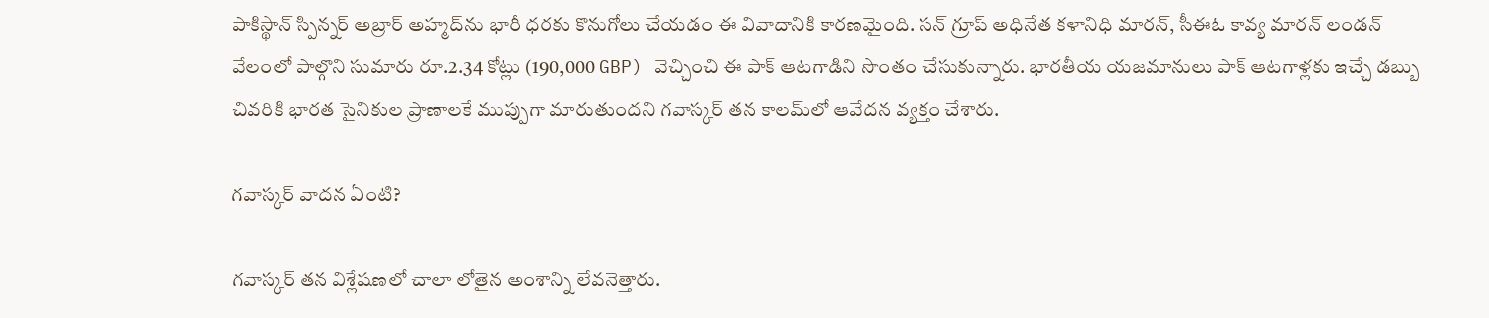పాకిస్థాన్ స్పిన్నర్ అబ్రార్ అహ్మద్‌ను భారీ ధరకు కొనుగోలు చేయడం ఈ వివాదానికి కారణమైంది. సన్ గ్రూప్ అధినేత కళానిధి మారన్, సీఈఓ కావ్య మారన్ లండన్ వేలంలో పాల్గొని సుమారు రూ.2.34 కోట్లు (190,000 GBP) వెచ్చించి ఈ పాక్ ఆటగాడిని సొంతం చేసుకున్నారు. భారతీయ యజమానులు పాక్ ఆటగాళ్లకు ఇచ్చే డబ్బు చివరికి భారత సైనికుల ప్రాణాలకే ముప్పుగా మారుతుందని గవాస్కర్ తన కాలమ్‌లో ఆవేదన వ్యక్తం చేశారు.

గవాస్కర్ వాదన ఏంటి?

గవాస్కర్ తన విశ్లేషణలో చాలా లోతైన అంశాన్ని లేవనెత్తారు.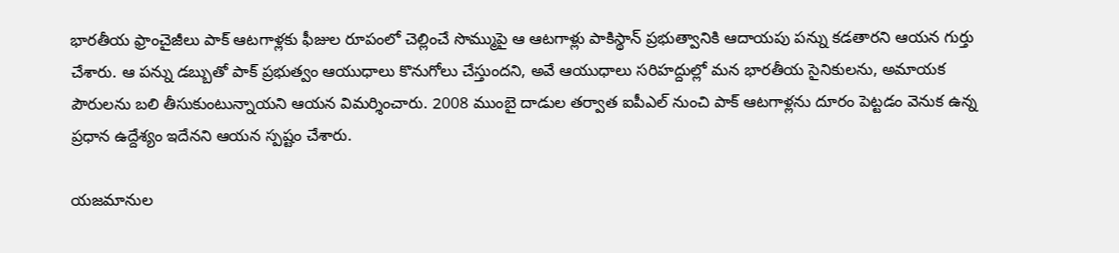భారతీయ ఫ్రాంచైజీలు పాక్ ఆటగాళ్లకు ఫీజుల రూపంలో చెల్లించే సొమ్ముపై ఆ ఆటగాళ్లు పాకిస్థాన్ ప్రభుత్వానికి ఆదాయపు పన్ను కడతారని ఆయన గుర్తు చేశారు. ఆ పన్ను డబ్బుతో పాక్ ప్రభుత్వం ఆయుధాలు కొనుగోలు చేస్తుందని, అవే ఆయుధాలు సరిహద్దుల్లో మన భారతీయ సైనికులను, అమాయక పౌరులను బలి తీసుకుంటున్నాయని ఆయన విమర్శించారు. 2008 ముంబై దాడుల తర్వాత ఐపీఎల్ నుంచి పాక్ ఆటగాళ్లను దూరం పెట్టడం వెనుక ఉన్న ప్రధాన ఉద్దేశ్యం ఇదేనని ఆయన స్పష్టం చేశారు.

యజమానుల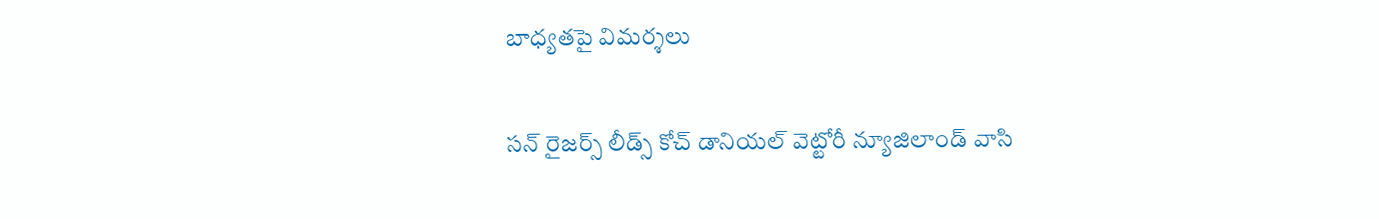బాధ్యతపై విమర్శలు

సన్ రైజర్స్ లీడ్స్ కోచ్ డానియల్ వెట్టోరీ న్యూజిలాండ్ వాసి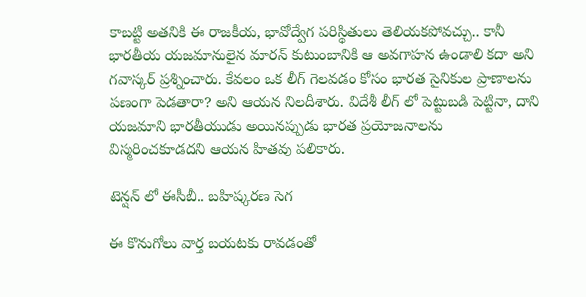కాబట్టి అతనికి ఈ రాజకీయ, భావోద్వేగ పరిస్థితులు తెలియకపోవచ్చు.. కానీ భారతీయ యజమానులైన మారన్ కుటుంబానికి ఆ అవగాహన ఉండాలి కదా అని గవాస్కర్ ప్రశ్నించారు. కేవలం ఒక లీగ్ గెలవడం కోసం భారత సైనికుల ప్రాణాలను పణంగా పెడతారా? అని ఆయన నిలదీశారు. విదేశీ లీగ్ లో పెట్టుబడి పెట్టినా, దాని యజమాని భారతీయుడు అయినప్పుడు భారత ప్రయోజనాలను విస్మరించకూడదని ఆయన హితవు పలికారు.

టెన్షన్ లో ఈసీబీ.. బహిష్కరణ సెగ

ఈ కొనుగోలు వార్త బయటకు రావడంతో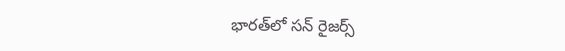భారత్‌లో సన్ రైజర్స్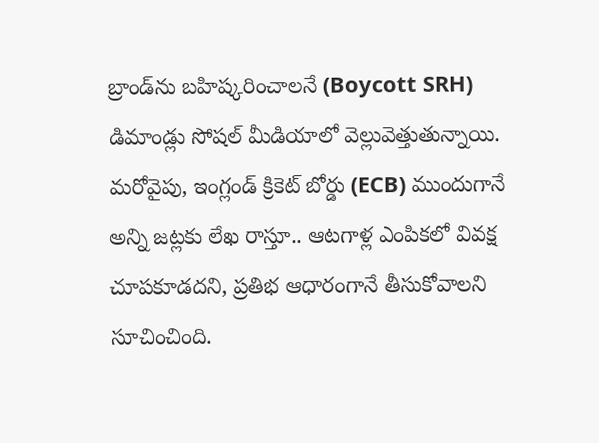బ్రాండ్‌ను బహిష్కరించాలనే (Boycott SRH) డిమాండ్లు సోషల్ మీడియాలో వెల్లువెత్తుతున్నాయి. మరోవైపు, ఇంగ్లండ్ క్రికెట్ బోర్డు (ECB) ముందుగానే అన్ని జట్లకు లేఖ రాస్తూ.. ఆటగాళ్ల ఎంపికలో వివక్ష చూపకూడదని, ప్రతిభ ఆధారంగానే తీసుకోవాలని సూచించింది.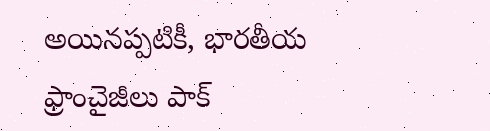అయినప్పటికీ, భారతీయ ఫ్రాంచైజీలు పాక్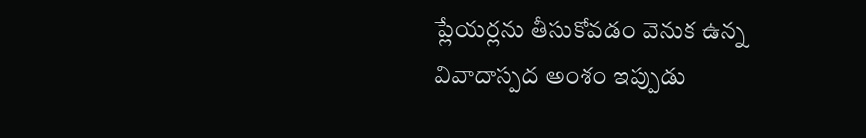ప్లేయర్లను తీసుకోవడం వెనుక ఉన్న వివాదాస్పద అంశం ఇప్పుడు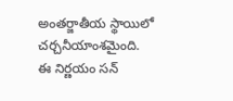అంతర్జాతీయ స్థాయిలో చర్చనీయాంశమైంది. ఈ నిర్ణయం సన్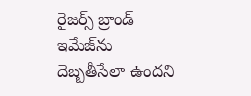రైజర్స్ బ్రాండ్ ఇమేజ్‌ను దెబ్బతీసేలా ఉందని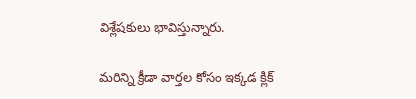విశ్లేషకులు భావిస్తున్నారు.

మరిన్ని క్రీడా వార్తల కోసం ఇక్కడ క్లిక్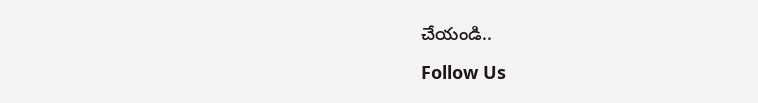చేయండి..

Follow Us